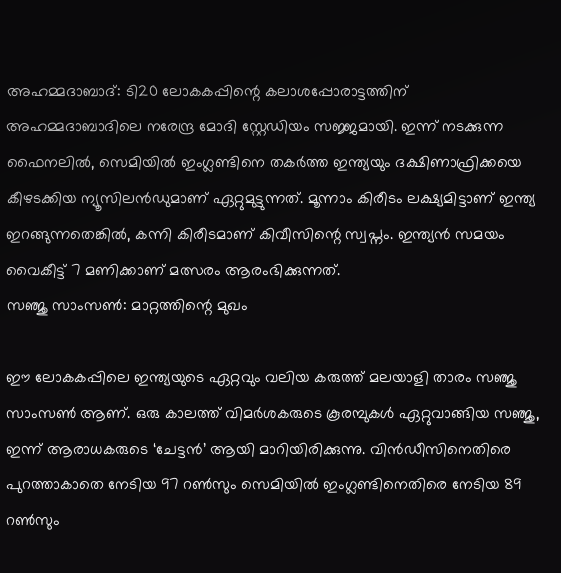അഹമ്മദാബാദ്: ടി20 ലോകകപ്പിന്റെ കലാശപ്പോരാട്ടത്തിന് അഹമ്മദാബാദിലെ നരേന്ദ്ര മോദി സ്റ്റേഡിയം സജ്ജമായി. ഇന്ന് നടക്കുന്ന ഫൈനലിൽ, സെമിയിൽ ഇംഗ്ലണ്ടിനെ തകർത്ത ഇന്ത്യയും ദക്ഷിണാഫ്രിക്കയെ കീഴടക്കിയ ന്യൂസിലൻഡുമാണ് ഏറ്റുമുട്ടുന്നത്. മൂന്നാം കിരീടം ലക്ഷ്യമിട്ടാണ് ഇന്ത്യ ഇറങ്ങുന്നതെങ്കിൽ, കന്നി കിരീടമാണ് കിവീസിന്റെ സ്വപ്നം. ഇന്ത്യൻ സമയം വൈകീട്ട് 7 മണിക്കാണ് മത്സരം ആരംഭിക്കുന്നത്.
സഞ്ജു സാംസൺ: മാറ്റത്തിന്റെ മുഖം

ഈ ലോകകപ്പിലെ ഇന്ത്യയുടെ ഏറ്റവും വലിയ കരുത്ത് മലയാളി താരം സഞ്ജു സാംസൺ ആണ്. ഒരു കാലത്ത് വിമർശകരുടെ കൂരമ്പുകൾ ഏറ്റുവാങ്ങിയ സഞ്ജു, ഇന്ന് ആരാധകരുടെ ‘ചേട്ടൻ’ ആയി മാറിയിരിക്കുന്നു. വിൻഡീസിനെതിരെ പുറത്താകാതെ നേടിയ 97 റൺസും സെമിയിൽ ഇംഗ്ലണ്ടിനെതിരെ നേടിയ 89 റൺസും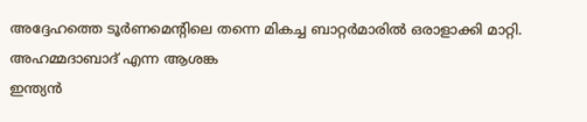അദ്ദേഹത്തെ ടൂർണമെന്റിലെ തന്നെ മികച്ച ബാറ്റർമാരിൽ ഒരാളാക്കി മാറ്റി.
അഹമ്മദാബാദ് എന്ന ആശങ്ക
ഇന്ത്യൻ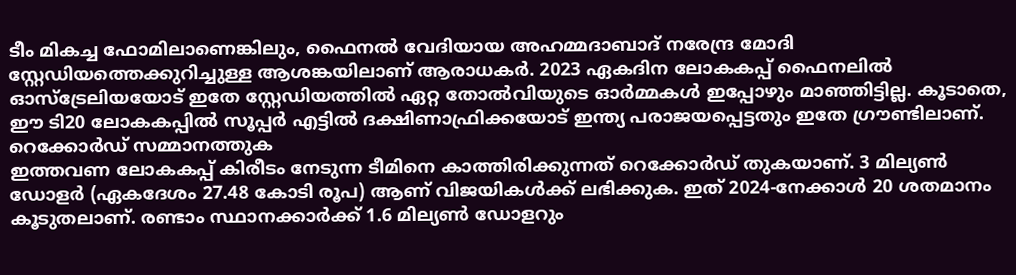ടീം മികച്ച ഫോമിലാണെങ്കിലും, ഫൈനൽ വേദിയായ അഹമ്മദാബാദ് നരേന്ദ്ര മോദി സ്റ്റേഡിയത്തെക്കുറിച്ചുള്ള ആശങ്കയിലാണ് ആരാധകർ. 2023 ഏകദിന ലോകകപ്പ് ഫൈനലിൽ ഓസ്ട്രേലിയയോട് ഇതേ സ്റ്റേഡിയത്തിൽ ഏറ്റ തോൽവിയുടെ ഓർമ്മകൾ ഇപ്പോഴും മാഞ്ഞിട്ടില്ല. കൂടാതെ, ഈ ടി20 ലോകകപ്പിൽ സൂപ്പർ എട്ടിൽ ദക്ഷിണാഫ്രിക്കയോട് ഇന്ത്യ പരാജയപ്പെട്ടതും ഇതേ ഗ്രൗണ്ടിലാണ്.
റെക്കോർഡ് സമ്മാനത്തുക
ഇത്തവണ ലോകകപ്പ് കിരീടം നേടുന്ന ടീമിനെ കാത്തിരിക്കുന്നത് റെക്കോർഡ് തുകയാണ്. 3 മില്യൺ ഡോളർ (ഏകദേശം 27.48 കോടി രൂപ) ആണ് വിജയികൾക്ക് ലഭിക്കുക. ഇത് 2024-നേക്കാൾ 20 ശതമാനം കൂടുതലാണ്. രണ്ടാം സ്ഥാനക്കാർക്ക് 1.6 മില്യൺ ഡോളറും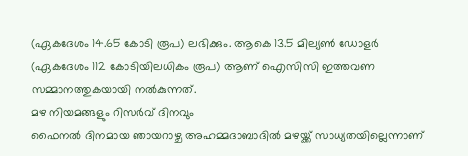(ഏകദേശം 14.65 കോടി രൂപ) ലഭിക്കും. ആകെ 13.5 മില്യൺ ഡോളർ (ഏകദേശം 112 കോടിയിലധികം രൂപ) ആണ് ഐസിസി ഇത്തവണ സമ്മാനത്തുകയായി നൽകുന്നത്.
മഴ നിയമങ്ങളും റിസർവ് ദിനവും
ഫൈനൽ ദിനമായ ഞായറാഴ്ച അഹമ്മദാബാദിൽ മഴയ്ക്ക് സാധ്യതയില്ലെന്നാണ്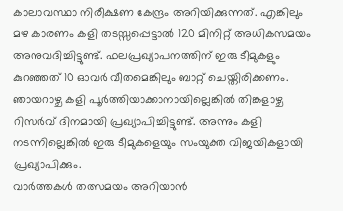കാലാവസ്ഥാ നിരീക്ഷണ കേന്ദ്രം അറിയിക്കുന്നത്. എങ്കിലും മഴ കാരണം കളി തടസ്സപ്പെട്ടാൽ 120 മിനിറ്റ് അധികസമയം അനുവദിച്ചിട്ടുണ്ട്. ഫലപ്രഖ്യാപനത്തിന് ഇരു ടീമുകളും കുറഞ്ഞത് 10 ഓവർ വീതമെങ്കിലും ബാറ്റ് ചെയ്തിരിക്കണം. ഞായറാഴ്ച കളി പൂർത്തിയാക്കാനായില്ലെങ്കിൽ തിങ്കളാഴ്ച റിസർവ് ദിനമായി പ്രഖ്യാപിച്ചിട്ടുണ്ട്. അന്നും കളി നടന്നില്ലെങ്കിൽ ഇരു ടീമുകളെയും സംയുക്ത വിജയികളായി പ്രഖ്യാപിക്കും.
വാർത്തകൾ തത്സമയം അറിയാൻ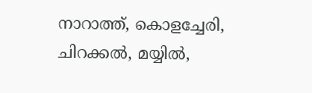നാറാത്ത്, കൊളച്ചേരി, ചിറക്കൽ, മയ്യിൽ,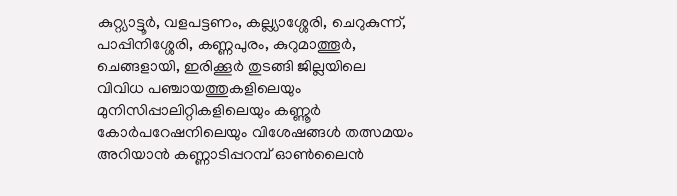കുറ്റ്യാട്ടൂർ, വളപട്ടണം, കല്ല്യാശ്ശേരി, ചെറുകുന്ന്, പാപ്പിനിശ്ശേരി, കണ്ണപുരം, കുറുമാത്തൂർ, ചെങ്ങളായി, ഇരിക്കൂർ തുടങ്ങി ജില്ലയിലെ വിവിധ പഞ്ചായത്തുകളിലെയും മുനിസിപ്പാലിറ്റികളിലെയും കണ്ണൂർ കോർപറേഷനിലെയും വിശേഷങ്ങൾ തത്സമയം അറിയാൻ കണ്ണാടിപ്പറമ്പ് ഓൺലൈൻ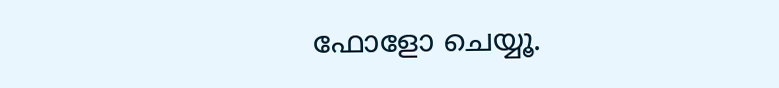ഫോളോ ചെയ്യൂ.